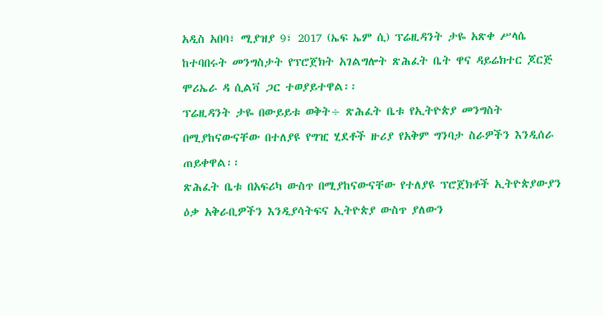አዲስ አበባ፣ ሚያዝያ 9፣ 2017 (ኤፍ ኤም ሲ) ፕሬዚዳንት ታዬ አጽቀ ሥላሴ ከተባበሩት መንግስታት የፕሮጀክት አገልግሎት ጽሕፈት ቤት ዋና ዳይሬክተር ጆርጅ ሞሪኤራ ዳ ሲልቫ ጋር ተወያይተዋል፡፡
ፕሬዚዳንት ታዬ በውይይቱ ወቅት÷ ጽሕፈት ቤቱ የኢትዮጵያ መንግስት በሚያከናውናቸው በተለያዩ የግዢ ሂደቶች ዙሪያ የአቅም ግንባታ ስራዎችን እንዲሰራ ጠይቀዋል፡፡
ጽሕፈት ቤቱ በአፍሪካ ውስጥ በሚያከናውናቸው የተለያዩ ፕሮጀክቶች ኢትዮጵያውያን ዕቃ አቅራቢዎችን እንዲያሳትፍና ኢትዮጵያ ውስጥ ያለውን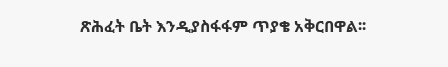ጽሕፈት ቤት እንዲያስፋፋም ጥያቄ አቅርበዋል፡፡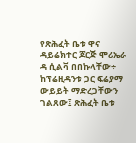የጽሕፈት ቤቱ ዋና ዳይሬክተር ጆርጅ ሞሪኤራ ዳ ሲልቫ በበኩላቸው÷ ከፕሬዚዳንቱ ጋር ፍሬያማ ውይይት ማድረጋቸውን ገልጸው፤ ጽሕፈት ቤቱ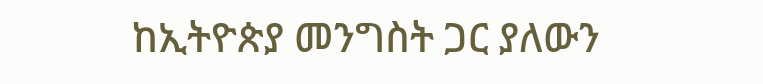ከኢትዮጵያ መንግስት ጋር ያለውን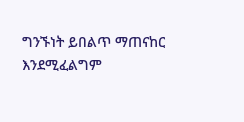ግንኙነት ይበልጥ ማጠናከር እንደሚፈልግም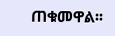ጠቁመዋል፡፡